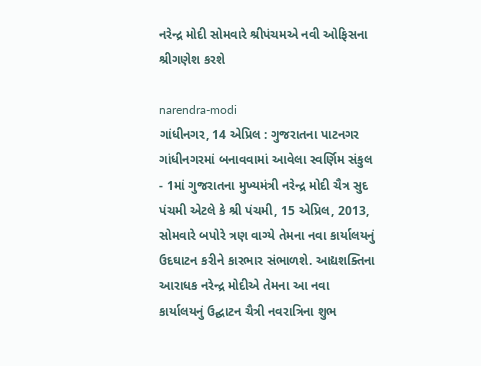નરેન્દ્ર મોદી સોમવારે શ્રીપંચમએ નવી ઓફિસના શ્રીગણેશ કરશે

narendra-modi
ગાંધીનગર, 14 એપ્રિલ : ગુજરાતના પાટનગર ગાંધીનગરમાં બનાવવામાં આવેલા સ્વર્ણિમ સંકુલ - 1માં ગુજરાતના મુખ્યમંત્રી નરેન્દ્ર મોદી ચૈત્ર સુદ પંચમી એટલે કે શ્રી પંચમી, 15 એપ્રિલ, 2013, સોમવારે બપોરે ત્રણ વાગ્યે તેમના નવા કાર્યાલયનું ઉદઘાટન કરીને કારભાર સંભાળશે. આદ્યશક્તિના આરાધક નરેન્દ્ર મોદીએ તેમના આ નવા કાર્યાલયનું ઉદ્ઘાટન ચૈત્રી નવરાત્રિના શુભ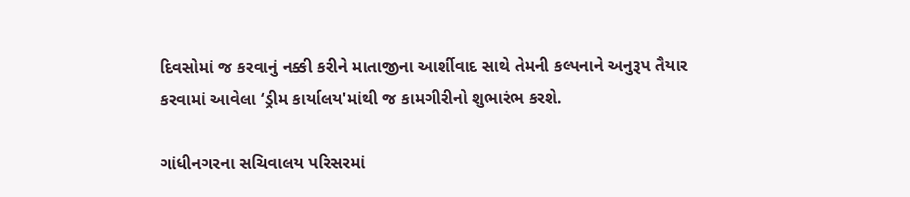દિવસોમાં જ કરવાનું નક્કી કરીને માતાજીના આર્શીવાદ સાથે તેમની કલ્પનાને અનુરૂપ તૈયાર કરવામાં આવેલા ‘ડ્રીમ કાર્યાલય'માંથી જ કામગીરીનો શુભારંભ કરશે.

ગાંધીનગરના સચિવાલય પરિસરમાં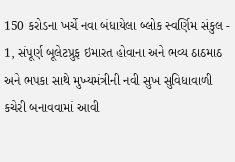150 કરોડના ખર્ચે નવા બંધાયેલા બ્લોક સ્વર્ણિમ સંકુલ - 1, સંપૂર્ણ બૂલેટપ્રુફ ઇમારત હોવાના અને ભવ્ય ઠાઠમાઠ અને ભપકા સાથે મુખ્ય‍મંત્રીની નવી સુખ સુવિધાવાળી કચેરી બનાવવામાં આવી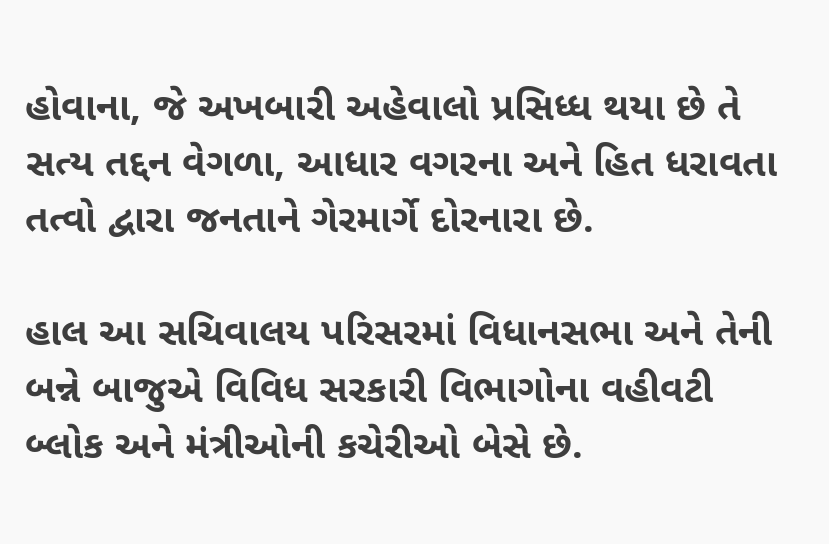હોવાના, જે અખબારી અહેવાલો પ્રસિધ્ધ થયા છે તે સત્ય તદ્દન વેગળા, આધાર વગરના અને હિત ધરાવતા તત્વો દ્વારા જનતાને ગેરમાર્ગે દોરનારા છે.

હાલ આ સચિવાલય પરિસરમાં વિધાનસભા અને તેની બન્ને બાજુએ વિવિધ સરકારી વિભાગોના વહીવટી બ્લોક અને મંત્રીઓની કચેરીઓ બેસે છે.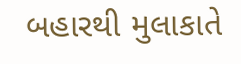બહારથી મુલાકાતે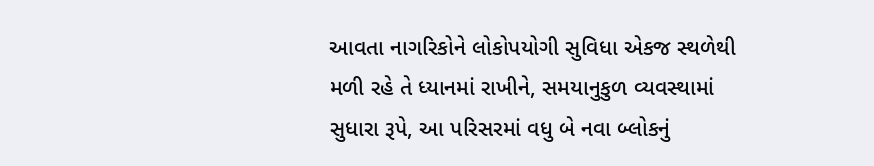આવતા નાગરિકોને લોકોપયોગી સુવિધા એકજ સ્થળેથી મળી રહે તે ધ્યાનમાં રાખીને, સમયાનુકુળ વ્યવસ્થામાં સુધારા રૂપે, આ પરિસરમાં વધુ બે નવા બ્લોકનું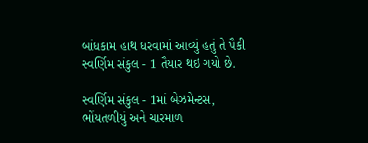બાંધકામ હાથ ધરવામાં આવ્યું હતું તે પૈકી સ્વર્ણિમ સંકુલ - 1 તૈયાર થઇ ગયો છે.

સ્વર્ણિમ સંકુલ - 1માં બેઝમેન્ટસ, ભોંયતળીયું અને ચારમાળ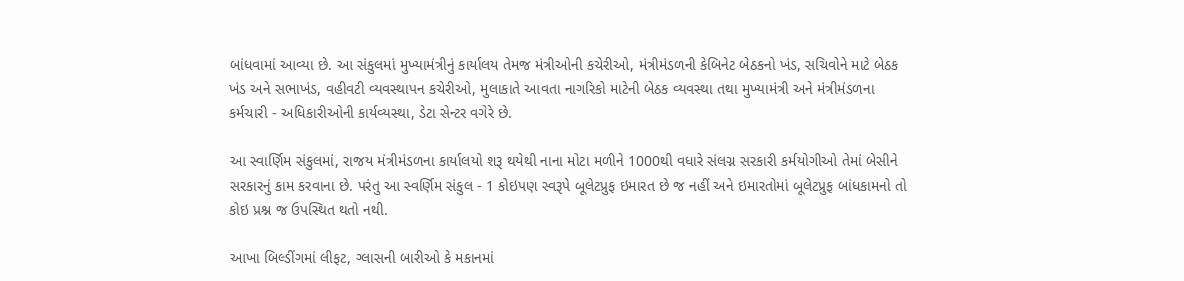બાંધવામાં આવ્યા છે. આ સંકુલમાં મુખ્યામંત્રીનું કાર્યાલય તેમજ મંત્રીઓની કચેરીઓ, મંત્રીમંડળની કેબિનેટ બેઠકનો ખંડ, સચિવોને માટે બેઠક ખંડ અને સભાખંડ, વહીવટી વ્યવસ્થાપન કચેરીઓ, મુલાકાતે આવતા નાગરિકો માટેની બેઠક વ્યવસ્થા તથા મુખ્યામંત્રી અને મંત્રીમંડળના કર્મચારી - અધિકારીઓની કાર્યવ્યસ્થા, ડેટા સેન્ટર વગેરે છે.

આ સ્વાર્ણિમ સંકુલમાં, રાજય મંત્રીમંડળના કાર્યાલયો શરૂ થયેથી નાના મોટા મળીને 1000થી વધારે સંલગ્ન સરકારી કર્મયોગીઓ તેમાં બેસીને સરકારનું કામ કરવાના છે. પરંતુ આ સ્વર્ણિમ સંકુલ - 1 કોઇપણ સ્વરૂપે બૂલેટપ્રુફ ઇમારત છે જ નહીં અને ઇમારતોમાં બૂલેટપ્રુફ બાંધકામનો તો કોઇ પ્રશ્ન જ ઉપસ્થિત થતો નથી.

આખા બિલ્ડીંગમાં લીફટ, ગ્લાસની બારીઓ કે મકાનમાં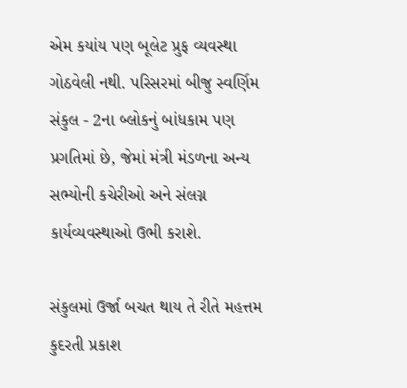એમ કયાંય પણ બૂલેટ પ્રુફ વ્યવસ્થા ગોઠવેલી નથી. પરિસરમાં બીજુ સ્વર્ણિમ સંકુલ - 2ના બ્લોકનું બાંધકામ પણ પ્રગતિમાં છે, જેમાં મંત્રી મંડળના અન્ય સભ્યોની કચેરીઓ અને સંલગ્ન કાર્યવ્યવસ્થાઓ ઉભી કરાશે.

સંકુલમાં ઉર્જા બચત થાય તે રીતે મહત્તમ કુદરતી પ્રકાશ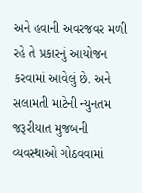અને હવાની અવરજવર મળી રહે તે પ્રકારનું આયોજન કરવામાં આવેલું છે. અને સલામતી માટેની ન્યુનતમ જરૂરીયાત મુજબની વ્યવસ્થાઓ ગોઠવવામાં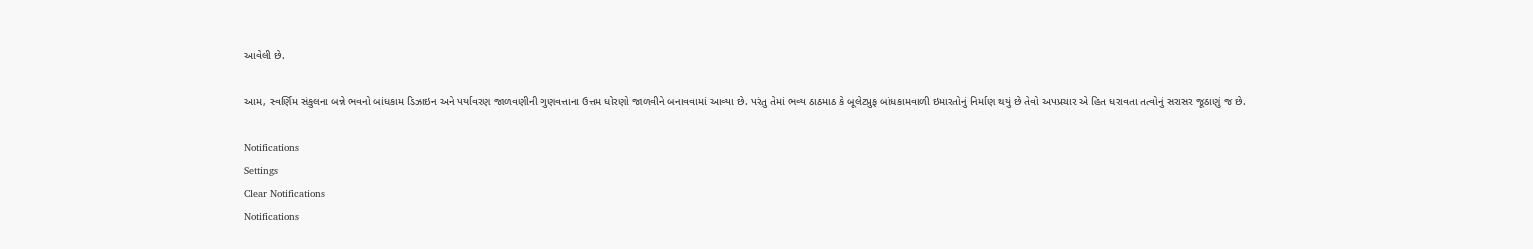આવેલી છે.

આમ, સ્વર્ણિમ સંકુલના બન્ને ભવનો બાંધકામ ડિઝાઇન અને પર્યાવરણ જાળવણીની ગુણવત્તાના ઉત્તમ ધોરણો જાળવીને બનાવવામાં આવ્યા છે. પરંતુ તેમાં ભવ્ય ઠાઠમાઠ કે બૂલેટપ્રુફ બાંધકામવાળી ઇમારતોનું નિર્માણ થયું છે તેવો અપપ્રચાર એ હિત ધરાવતા તત્વોનું સરાસર જૂઠાણું જ છે.

Notifications
Settings
Clear Notifications
Notifications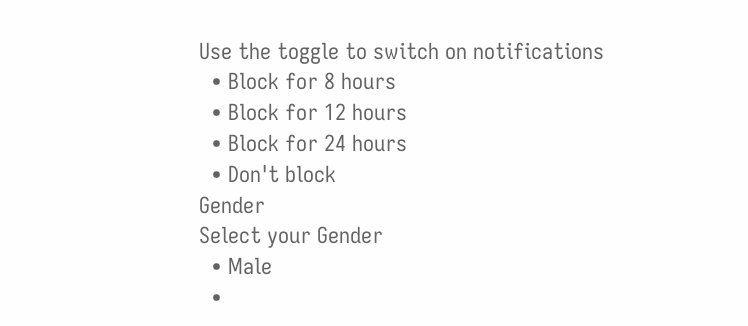Use the toggle to switch on notifications
  • Block for 8 hours
  • Block for 12 hours
  • Block for 24 hours
  • Don't block
Gender
Select your Gender
  • Male
  •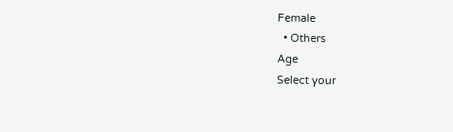Female
  • Others
Age
Select your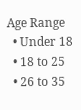Age Range
  • Under 18
  • 18 to 25
  • 26 to 35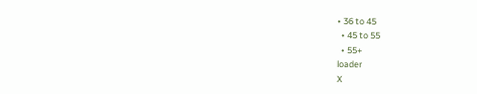• 36 to 45
  • 45 to 55
  • 55+
loader
X